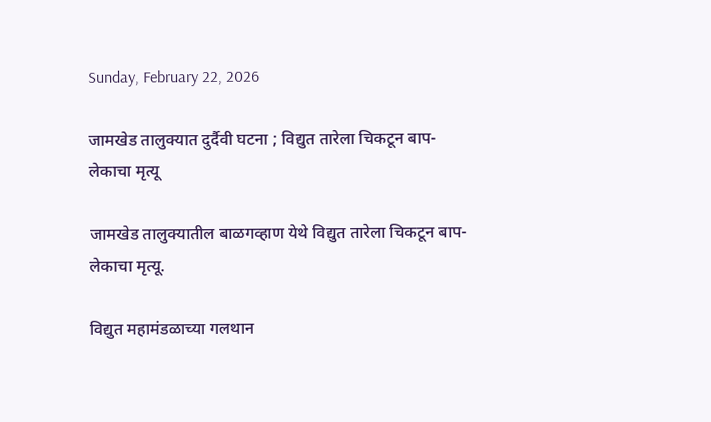Sunday, February 22, 2026

जामखेड तालुक्यात दुर्दैवी घटना ; विद्युत तारेला चिकटून बाप-लेकाचा मृत्यू

जामखेड तालुक्यातील बाळगव्हाण येथे विद्युत तारेला चिकटून बाप-लेकाचा मृत्यू.

विद्युत महामंडळाच्या गलथान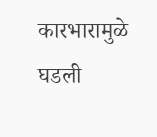कारभारामुळे घडली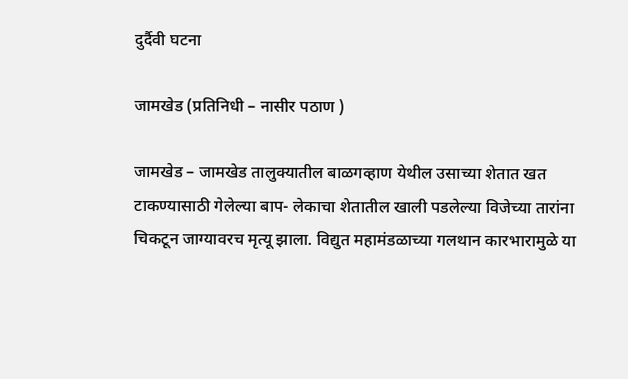दुर्दैवी घटना

जामखेड (प्रतिनिधी – नासीर पठाण )

जामखेड – जामखेड तालुक्यातील बाळगव्हाण येथील उसाच्या शेतात खत टाकण्यासाठी गेलेल्या बाप- लेकाचा शेतातील खाली पडलेल्या विजेच्या तारांना चिकटून जाग्यावरच मृत्यू झाला. विद्युत महामंडळाच्या गलथान कारभारामुळे या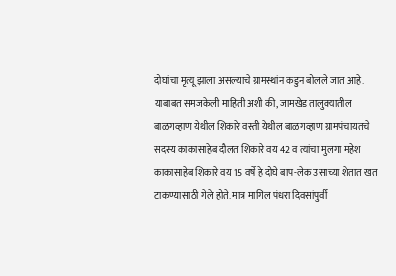दोघांचा मृत्यू झाला असल्याचे ग्रामस्थांन कडुन बोलले जात आहे.
याबाबत समजकेली माहिती अशी की, जामखेड तालुक्यातील बाळगव्हाण येथील शिकारे वस्ती येथील बाळगव्हाण ग्रामपंचायतचे सदस्य काकासाहेब दौलत शिकारे वय 42 व त्यांचा मुलगा महेश काकासाहेब शिकारे वय 15 वर्षे हे दोघे बाप-लेक उसाच्या शेतात खत टाकण्यासाठी गेले होते. मात्र मागिल पंधरा दिवसांपुर्वी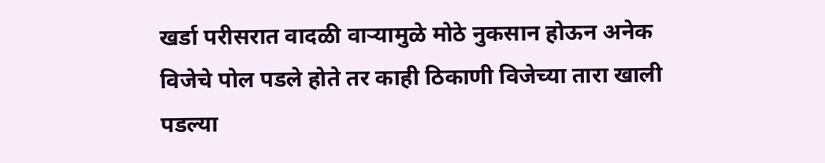खर्डा परीसरात वादळी वाऱ्यामुळे मोठे नुकसान होऊन अनेक विजेचे पोल पडले होते तर काही ठिकाणी विजेच्या तारा खाली पडल्या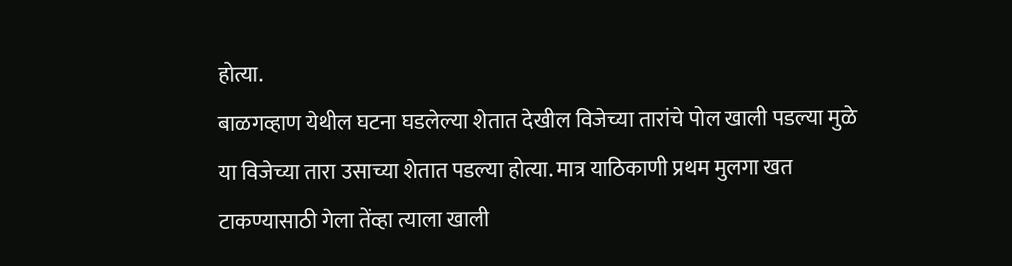होत्या.
बाळगव्हाण येथील घटना घडलेल्या शेतात देखील विजेच्या तारांचे पोल खाली पडल्या मुळे या विजेच्या तारा उसाच्या शेतात पडल्या होत्या. मात्र याठिकाणी प्रथम मुलगा खत टाकण्यासाठी गेला तेंव्हा त्याला खाली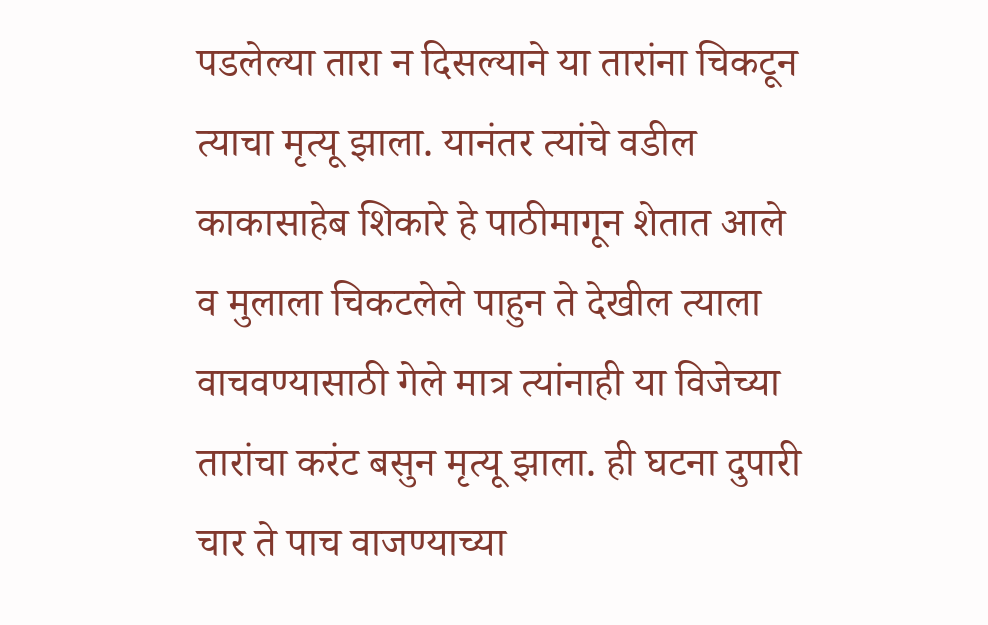पडलेल्या तारा न दिसल्याने या तारांना चिकटून त्याचा मृत्यू झाला. यानंतर त्यांचे वडील काकासाहेब शिकारे हे पाठीमागून शेतात आले व मुलाला चिकटलेले पाहुन ते देखील त्याला वाचवण्यासाठी गेले मात्र त्यांनाही या विजेच्या तारांचा करंट बसुन मृत्यू झाला. ही घटना दुपारी चार ते पाच वाजण्याच्या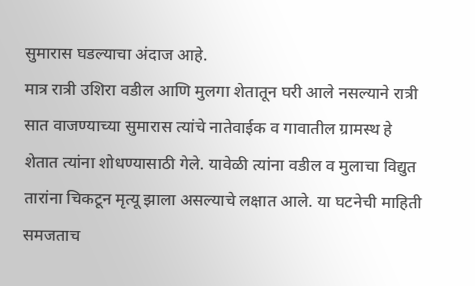सुमारास घडल्याचा अंदाज आहे.
मात्र रात्री उशिरा वडील आणि मुलगा शेतातून घरी आले नसल्याने रात्री सात वाजण्याच्या सुमारास त्यांचे नातेवाईक व गावातील ग्रामस्थ हे शेतात त्यांना शोधण्यासाठी गेले. यावेळी त्यांना वडील व मुलाचा विद्युत तारांना चिकटून मृत्यू झाला असल्याचे लक्षात आले. या घटनेची माहिती समजताच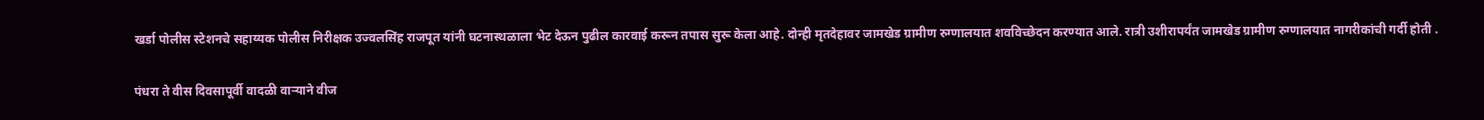खर्डा पोलीस स्टेशनचे सहाय्यक पोलीस निरीक्षक उज्वलसिंह राजपूत यांनी घटनास्थळाला भेट देऊन पुढील कारवाई करून तपास सुरू केला आहे. दोन्ही मृतदेहावर जामखेड ग्रामीण रुग्णालयात शवविच्छेदन करण्यात आले. रात्री उशीरापर्यंत जामखेड ग्रामीण रुग्णालयात नागरीकांची गर्दी होती .

पंधरा ते वीस दिवसापूर्वी वादळी वाऱ्याने वीज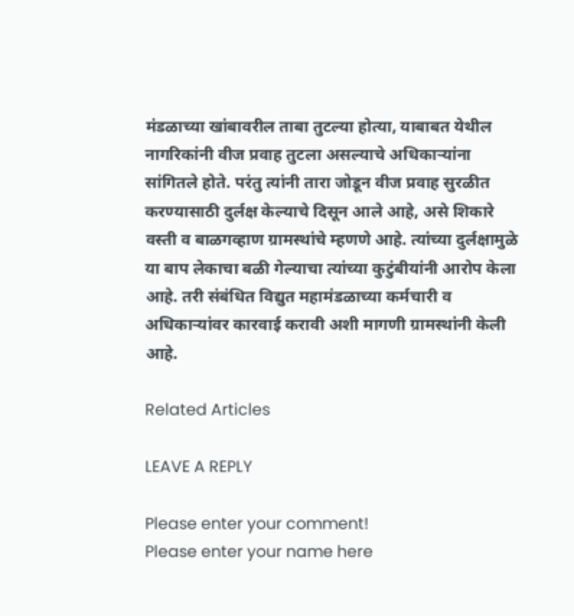मंडळाच्या खांबावरील ताबा तुटल्या होत्या, याबाबत येथील नागरिकांनी वीज प्रवाह तुटला असल्याचे अधिकाऱ्यांना सांगितले होते. परंतु त्यांनी तारा जोडून वीज प्रवाह सुरळीत करण्यासाठी दुर्लक्ष केल्याचे दिसून आले आहे, असे शिकारे वस्ती व बाळगव्हाण ग्रामस्थांचे म्हणणे आहे. त्यांच्या दुर्लक्षामुळे या बाप लेकाचा बळी गेल्याचा त्यांच्या कुटुंबीयांनी आरोप केला आहे. तरी संबंधित विद्युत महामंडळाच्या कर्मचारी व अधिकाऱ्यांवर कारवाई करावी अशी मागणी ग्रामस्थांनी केली आहे.

Related Articles

LEAVE A REPLY

Please enter your comment!
Please enter your name here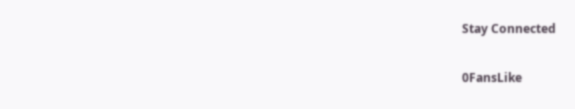Stay Connected

0FansLike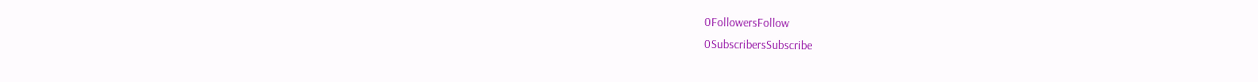0FollowersFollow
0SubscribersSubscribe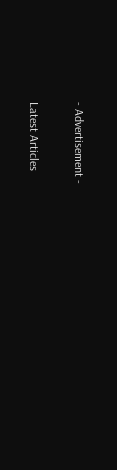- Advertisement -

Latest Articles